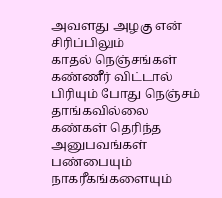அவளது அழகு என் சிரிப்பிலும்
காதல் நெஞ்சங்கள்
கண்ணீர் விட்டால்
பிரியும் போது நெஞ்சம்
தாங்கவில்லை
கண்கள் தெரிந்த அனுபவங்கள்
பண்பையும் நாகரீகங்களையும்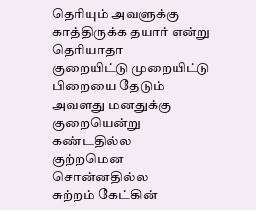தெரியும் அவளுக்கு
காத்திருக்க தயார் என்று
தெரியாதா
குறையிட்டு முறையிட்டு
பிறையை தேடும்
அவளது மனதுக்கு
குறையென்று
கண்டதில்ல
குற்றமென
சொன்னதில்ல
சுற்றம் கேட்கின்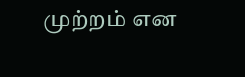முற்றம் என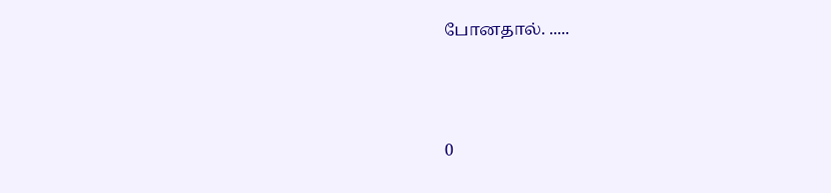போனதால். .....



0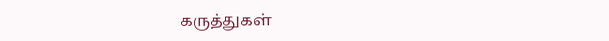கருத்துகள்